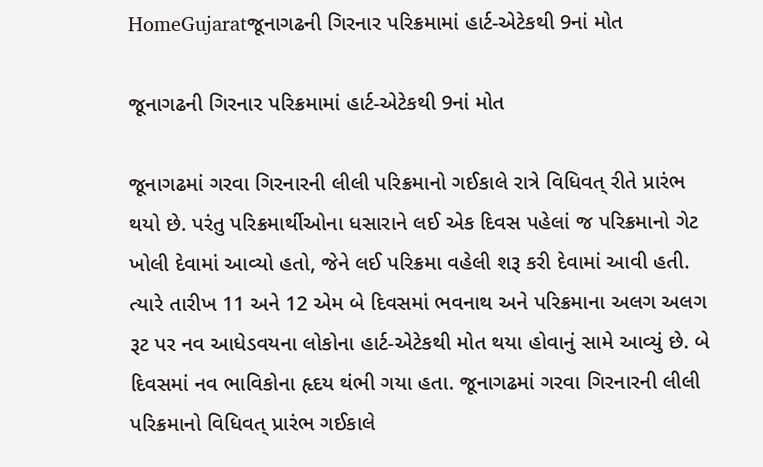HomeGujaratજૂનાગઢની ગિરનાર પરિક્રમામાં હાર્ટ-એટેકથી 9નાં મોત

જૂનાગઢની ગિરનાર પરિક્રમામાં હાર્ટ-એટેકથી 9નાં મોત

જૂનાગઢમાં ગરવા ગિરનારની લીલી પરિક્રમાનો ગઈકાલે રાત્રે વિધિવત્ રીતે પ્રારંભ થયો છે. પરંતુ પરિક્રમાર્થીઓના ધસારાને લઈ એક દિવસ પહેલાં જ પરિક્રમાનો ગેટ ખોલી દેવામાં આવ્યો હતો, જેને લઈ પરિક્રમા વહેલી શરૂ કરી દેવામાં આવી હતી. ત્યારે તારીખ 11 અને 12 એમ બે દિવસમાં ભવનાથ અને પરિક્રમાના અલગ અલગ રૂટ પર નવ આધેડવયના લોકોના હાર્ટ-એટેકથી મોત થયા હોવાનું સામે આવ્યું છે. બે દિવસમાં નવ ભાવિકોના હૃદય થંભી ગયા હતા. જૂનાગઢમાં ગરવા ગિરનારની લીલી પરિક્રમાનો વિધિવત્ પ્રારંભ ગઈકાલે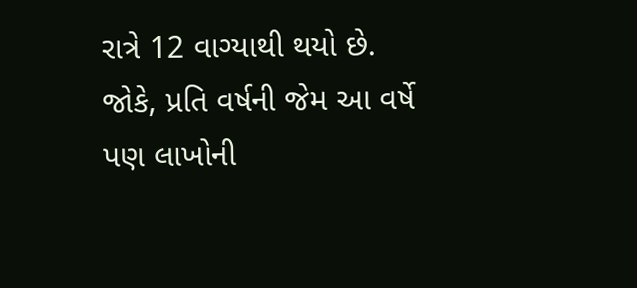રાત્રે 12 વાગ્યાથી થયો છે. જોકે, પ્રતિ વર્ષની જેમ આ વર્ષે પણ લાખોની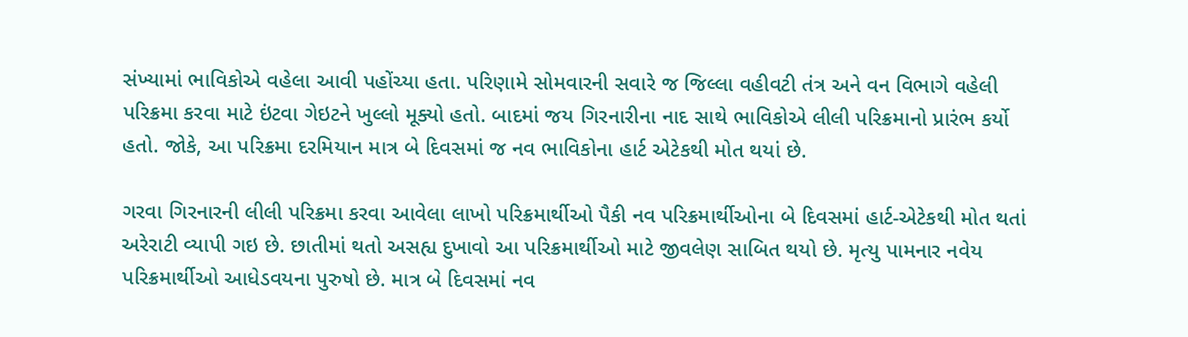સંખ્યામાં ભાવિકોએ વહેલા આવી પહોંચ્યા હતા. પરિણામે સોમવારની સવારે જ જિલ્લા વહીવટી તંત્ર અને વન વિભાગે વહેલી પરિક્રમા કરવા માટે ઇંટવા ગેઇટને ખુલ્લો મૂક્યો હતો. બાદમાં જય ગિરનારીના નાદ સાથે ભાવિકોએ લીલી પરિક્રમાનો પ્રારંભ કર્યો હતો. જોકે, આ પરિક્રમા દરમિયાન માત્ર બે દિવસમાં જ નવ ભાવિકોના હાર્ટ એટેકથી મોત થયાં છે.

ગરવા ગિરનારની લીલી પરિક્રમા કરવા આવેલા લાખો પરિક્રમાર્થીઓ પૈકી નવ પરિક્રમાર્થીઓના બે દિવસમાં હાર્ટ-એટેકથી મોત થતાં અરેરાટી વ્યાપી ગઇ છે. છાતીમાં થતો અસહ્ય દુખાવો આ પરિક્રમાર્થીઓ માટે જીવલેણ સાબિત થયો છે. મૃત્યુ પામનાર નવેય પરિક્રમાર્થીઓ આધેડવયના પુરુષો છે. માત્ર બે દિવસમાં નવ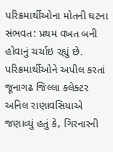પરિક્રમાર્થીઓના મોતની ઘટના સંભવત: પ્રથમ વખત બની હોવાનું ચર્ચાઇ રહ્યું છે. પરિક્રમાર્થીઓને અપીલ કરતાં જૂનાગઢ જિલ્લા કલેક્ટર અનિલ રાણાવસિયાએ જણાવ્યું હતું કે, ગિરનારની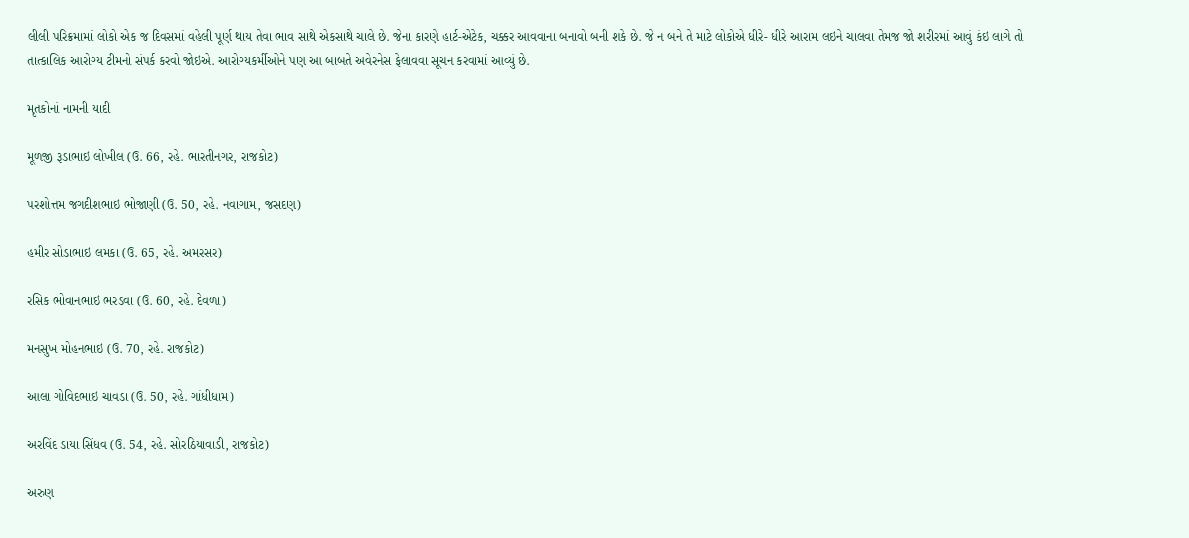લીલી પરિક્રમામાં લોકો એક જ દિવસમાં વહેલી પૂર્ણ થાય તેવા ભાવ સાથે એકસાથે ચાલે છે. જેના કારણે હાર્ટ-એટેક, ચક્કર આવવાના બનાવો બની શકે છે. જે ન બને તે માટે લોકોએ ધીરે- ધીરે આરામ લઇને ચાલવા તેમજ જો શરીરમાં આવું કંઇ લાગે તો તાત્કાલિક આરોગ્ય ટીમનો સંપર્ક કરવો જોઇએ. આરોગ્યકર્મીઓને પણ આ બાબતે અવેરનેસ ફેલાવવા સૂચન કરવામાં આવ્યું છે.

મૃતકોનાં નામની યાદી

મૂળજી રૂડાભાઇ લોખીલ (ઉ. 66, રહે. ભારતીનગર, રાજકોટ)

પરશોત્તમ જગદીશભાઇ ભોજાણી (ઉ. 50, રહે. નવાગામ, જસદણ)

હમીર સોડાભાઇ લમકા (ઉ. 65, રહે. અમરસર)

રસિક ભોવાનભાઇ ભરડવા (ઉ. 60, રહે. દેવળા)

મનસુખ મોહનભાઇ (ઉ. 70, રહે. રાજકોટ)

આલા ગોવિદભાઇ ચાવડા (ઉ. 50, રહે. ગાંધીધામ)

અરવિંદ ડાયા સિંધવ (ઉ. 54, રહે. સોરઠિયાવાડી, રાજકોટ)

અરુણ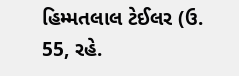હિમ્મતલાલ ટેઈલર (ઉ. 55, રહે.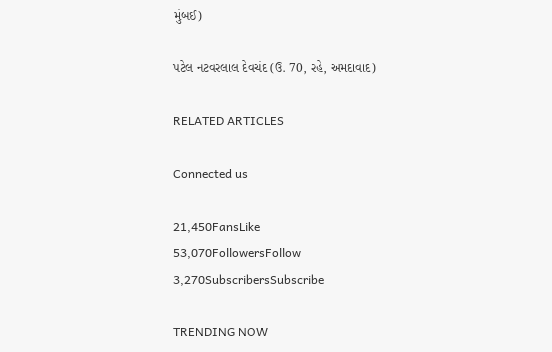મુંબઈ)

પટેલ નટવરલાલ દેવચંદ (ઉ. 70, રહે, અમદાવાદ)

RELATED ARTICLES

Connected us

21,450FansLike
53,070FollowersFollow
3,270SubscribersSubscribe

TRENDING NOW